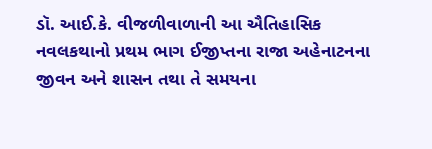ડૉ. આઈ.કે. વીજળીવાળાની આ ઐતિહાસિક નવલકથાનો પ્રથમ ભાગ ઈજીપ્તના રાજા અહેનાટનના જીવન અને શાસન તથા તે સમયના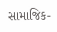સામાજિક-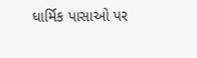ધાર્મિક પાસાઓ પર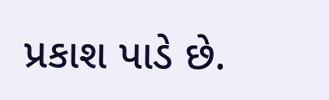પ્રકાશ પાડે છે.